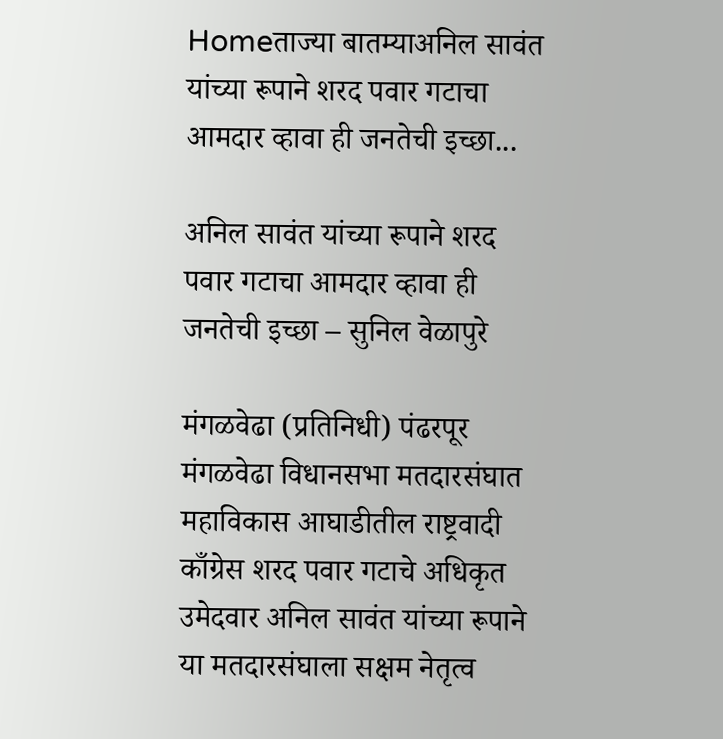Homeताज्या बातम्याअनिल सावंत यांच्या रूपाने शरद पवार गटाचा आमदार व्हावा ही जनतेची इच्छा...

अनिल सावंत यांच्या रूपाने शरद पवार गटाचा आमदार व्हावा ही जनतेची इच्छा – सुनिल वेळापुरे

मंगळवेढा (प्रतिनिधी) पंढरपूर मंगळवेढा विधानसभा मतदारसंघात महाविकास आघाडीतील राष्ट्रवादी काँग्रेस शरद पवार गटाचे अधिकृत उमेदवार अनिल सावंत यांच्या रूपाने या मतदारसंघाला सक्षम नेतृत्व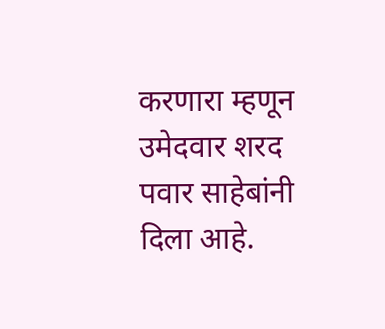करणारा म्हणून उमेदवार शरद पवार साहेबांनी दिला आहे.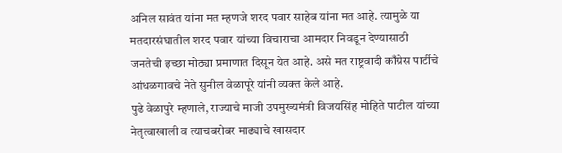अनिल सावंत यांना मत म्हणजे शरद पवार साहेब यांना मत आहे. त्यामुळे या मतदारसंघातील शरद पवार यांच्या विचाराचा आमदार निवडून देण्यासाठी जनतेची इच्छा मोठ्या प्रमाणात दिसून येत आहे. असे मत राष्ट्रवादी काँग्रेस पार्टीचे आंधळगावचे नेते सुनील वेळापूरे यांनी व्यक्त केले आहे.
पुढे वेळापुरे म्हणाले, राज्याचे माजी उपमुख्यमंत्री विजयसिंह मोहिते पाटील यांच्या नेतृत्वाखाली व त्याचबरोबर माढ्याचे खासदार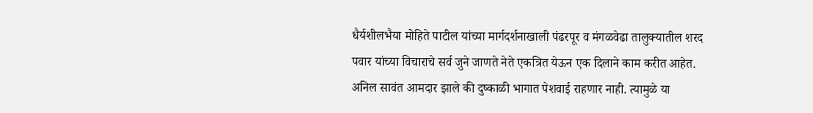धैर्यशीलभैया मोहिते पाटील यांच्या मार्गदर्शनाखाली पंढरपूर व मंगळवेढा तालुक्यातील शरद पवार यांच्या विचाराचे सर्व जुने जाणते नेते एकत्रित येऊन एक दिलाने काम करीत आहेत.
अनिल सावंत आमदार झाले की दुष्काळी भागात पेशवाई राहणार नाही. त्यामुळे या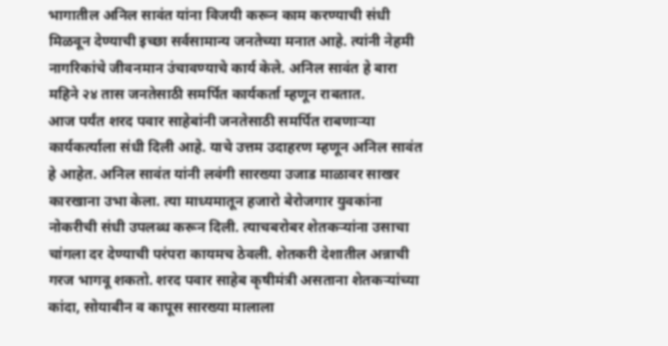भागातील अनिल सावंत यांना विजयी करून काम करण्याची संधी मिळवून देण्याची इच्छा सर्वसामान्य जनतेच्या मनात आहे. त्यांनी नेहमी नागरिकांचे जीवनमान उंचावण्याचे कार्य केले. अनिल सावंत हे बारा महिने २४ तास जनतेसाठी समर्पित कार्यकर्ता म्हणून राबतात.
आज पर्यंत शरद पवार साहेबांनी जनतेसाठी समर्पित राबणाऱ्या कार्यकर्त्याला संधी दिली आहे. याचे उत्तम उदाहरण म्हणून अनिल सावंत हे आहेत. अनिल सावंत यांनी लवंगी सारख्या उजाड माळावर साखर कारखाना उभा केला. त्या माध्यमातून हजारो बेरोजगार युवकांना नोकरीची संधी उपलब्ध करून दिली. त्याचबरोबर शेतकऱ्यांना उसाचा चांगला दर देण्याची परंपरा कायमच ठेवली. शेतकरी देशातील अन्नाची गरज भागवू शकतो. शरद पवार साहेब कृषीमंत्री असताना शेतकऱ्यांच्या कांदा, सोयाबीन व कापूस सारख्या मालाला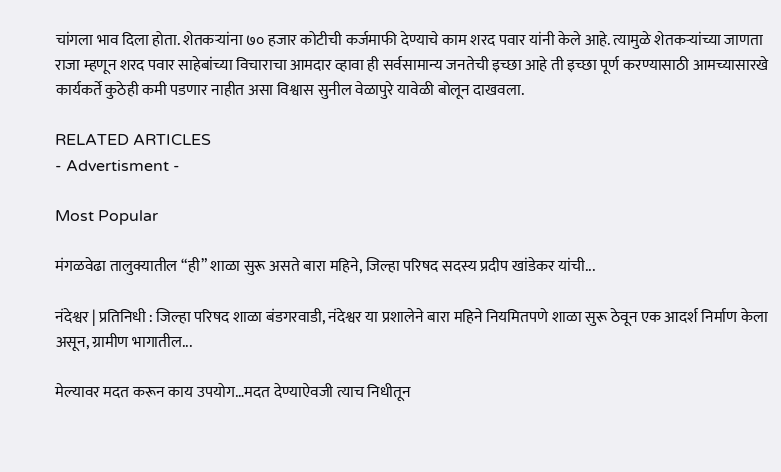चांगला भाव दिला होता. शेतकऱ्यांना ७० हजार कोटीची कर्जमाफी देण्याचे काम शरद पवार यांनी केले आहे. त्यामुळे शेतकऱ्यांच्या जाणता राजा म्हणून शरद पवार साहेबांच्या विचाराचा आमदार व्हावा ही सर्वसामान्य जनतेची इच्छा आहे ती इच्छा पूर्ण करण्यासाठी आमच्यासारखे कार्यकर्ते कुठेही कमी पडणार नाहीत असा विश्वास सुनील वेळापुरे यावेळी बोलून दाखवला.

RELATED ARTICLES
- Advertisment -

Most Popular

मंगळवेढा तालुक्यातील “ही” शाळा सुरू असते बारा महिने, जिल्हा परिषद सदस्य प्रदीप खांडेकर यांची...

नंदेश्वर | प्रतिनिधी : जिल्हा परिषद शाळा बंडगरवाडी, नंदेश्वर या प्रशालेने बारा महिने नियमितपणे शाळा सुरू ठेवून एक आदर्श निर्माण केला असून, ग्रामीण भागातील...

मेल्यावर मदत करून काय उपयोग…मदत देण्याऐवजी त्याच निधीतून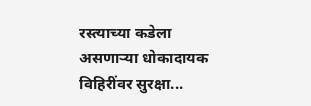रस्त्याच्या कडेला असणाऱ्या धोकादायक विहिरींवर सुरक्षा...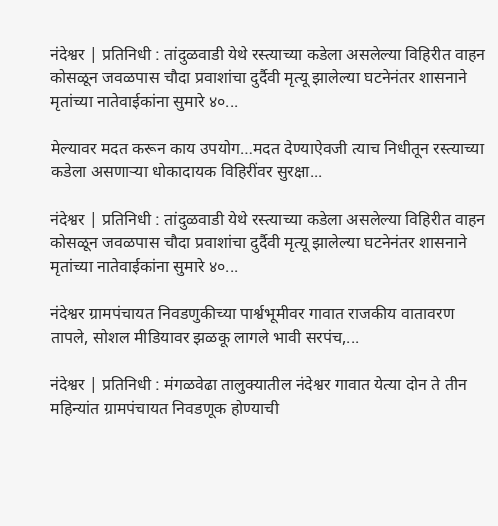नंदेश्वर | प्रतिनिधी : तांदुळवाडी येथे रस्त्याच्या कडेला असलेल्या विहिरीत वाहन कोसळून जवळपास चौदा प्रवाशांचा दुर्दैवी मृत्यू झालेल्या घटनेनंतर शासनाने मृतांच्या नातेवाईकांना सुमारे ४०...

मेल्यावर मदत करून काय उपयोग…मदत देण्याऐवजी त्याच निधीतून रस्त्याच्या कडेला असणाऱ्या धोकादायक विहिरींवर सुरक्षा...

नंदेश्वर | प्रतिनिधी : तांदुळवाडी येथे रस्त्याच्या कडेला असलेल्या विहिरीत वाहन कोसळून जवळपास चौदा प्रवाशांचा दुर्दैवी मृत्यू झालेल्या घटनेनंतर शासनाने मृतांच्या नातेवाईकांना सुमारे ४०...

नंदेश्वर ग्रामपंचायत निवडणुकीच्या पार्श्वभूमीवर गावात राजकीय वातावरण तापले, सोशल मीडियावर झळकू लागले भावी सरपंच,...

नंदेश्वर | प्रतिनिधी : मंगळवेढा तालुक्यातील नंदेश्वर गावात येत्या दोन ते तीन महिन्यांत ग्रामपंचायत निवडणूक होण्याची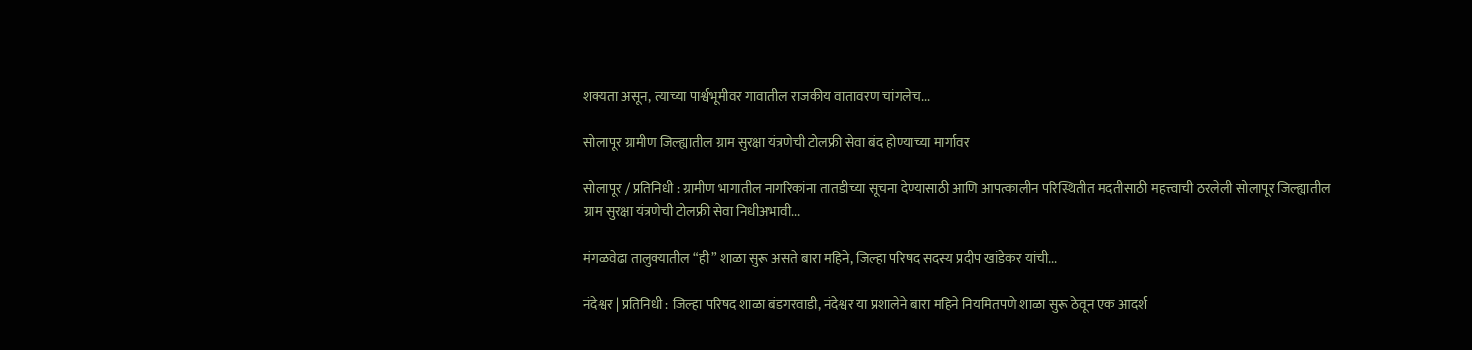शक्यता असून, त्याच्या पार्श्वभूमीवर गावातील राजकीय वातावरण चांगलेच...

सोलापूर ग्रामीण जिल्ह्यातील ग्राम सुरक्षा यंत्रणेची टोलफ्री सेवा बंद होण्याच्या मार्गावर

सोलापूर / प्रतिनिधी : ग्रामीण भागातील नागरिकांना तातडीच्या सूचना देण्यासाठी आणि आपत्कालीन परिस्थितीत मदतीसाठी महत्त्वाची ठरलेली सोलापूर जिल्ह्यातील ग्राम सुरक्षा यंत्रणेची टोलफ्री सेवा निधीअभावी...

मंगळवेढा तालुक्यातील “ही” शाळा सुरू असते बारा महिने, जिल्हा परिषद सदस्य प्रदीप खांडेकर यांची...

नंदेश्वर | प्रतिनिधी : जिल्हा परिषद शाळा बंडगरवाडी, नंदेश्वर या प्रशालेने बारा महिने नियमितपणे शाळा सुरू ठेवून एक आदर्श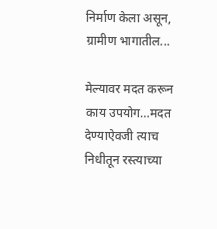निर्माण केला असून, ग्रामीण भागातील...

मेल्यावर मदत करून काय उपयोग…मदत देण्याऐवजी त्याच निधीतून रस्त्याच्या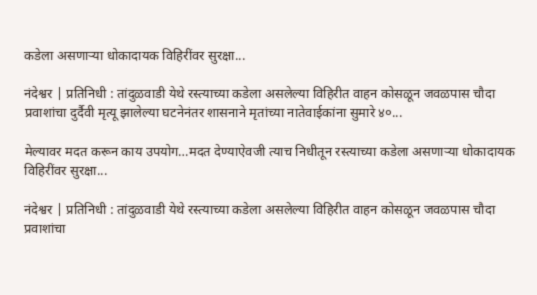कडेला असणाऱ्या धोकादायक विहिरींवर सुरक्षा...

नंदेश्वर | प्रतिनिधी : तांदुळवाडी येथे रस्त्याच्या कडेला असलेल्या विहिरीत वाहन कोसळून जवळपास चौदा प्रवाशांचा दुर्दैवी मृत्यू झालेल्या घटनेनंतर शासनाने मृतांच्या नातेवाईकांना सुमारे ४०...

मेल्यावर मदत करून काय उपयोग…मदत देण्याऐवजी त्याच निधीतून रस्त्याच्या कडेला असणाऱ्या धोकादायक विहिरींवर सुरक्षा...

नंदेश्वर | प्रतिनिधी : तांदुळवाडी येथे रस्त्याच्या कडेला असलेल्या विहिरीत वाहन कोसळून जवळपास चौदा प्रवाशांचा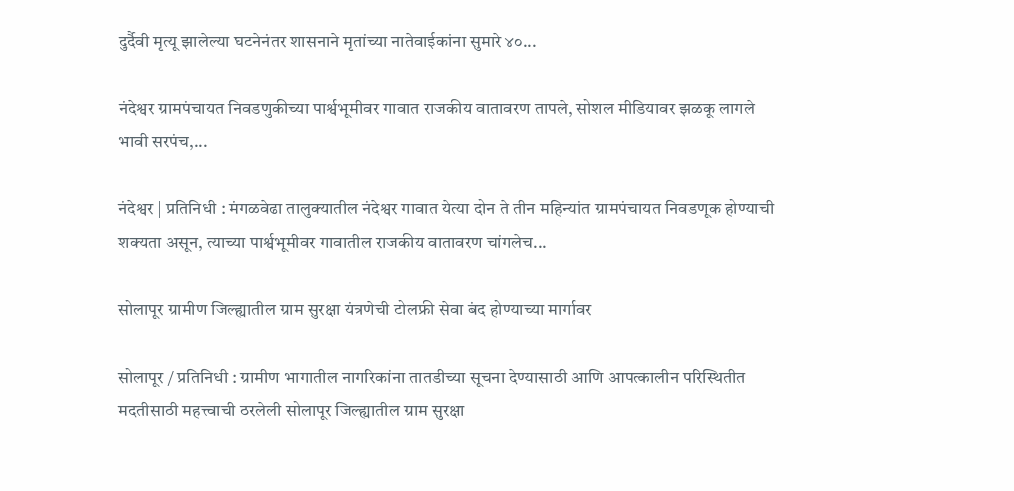दुर्दैवी मृत्यू झालेल्या घटनेनंतर शासनाने मृतांच्या नातेवाईकांना सुमारे ४०...

नंदेश्वर ग्रामपंचायत निवडणुकीच्या पार्श्वभूमीवर गावात राजकीय वातावरण तापले, सोशल मीडियावर झळकू लागले भावी सरपंच,...

नंदेश्वर | प्रतिनिधी : मंगळवेढा तालुक्यातील नंदेश्वर गावात येत्या दोन ते तीन महिन्यांत ग्रामपंचायत निवडणूक होण्याची शक्यता असून, त्याच्या पार्श्वभूमीवर गावातील राजकीय वातावरण चांगलेच...

सोलापूर ग्रामीण जिल्ह्यातील ग्राम सुरक्षा यंत्रणेची टोलफ्री सेवा बंद होण्याच्या मार्गावर

सोलापूर / प्रतिनिधी : ग्रामीण भागातील नागरिकांना तातडीच्या सूचना देण्यासाठी आणि आपत्कालीन परिस्थितीत मदतीसाठी महत्त्वाची ठरलेली सोलापूर जिल्ह्यातील ग्राम सुरक्षा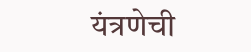यंत्रणेची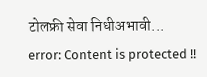टोलफ्री सेवा निधीअभावी...
error: Content is protected !!